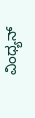ವಿಂಧ್ಯನ್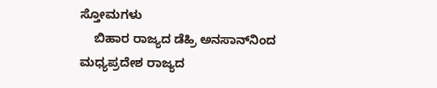ಸ್ತೋಮಗಳು
    ಬಿಹಾರ ರಾಜ್ಯದ ಡೆಹ್ರಿ ಅನಸಾನ್‍ನಿಂದ ಮಧ್ಯಪ್ರದೇಶ ರಾಜ್ಯದ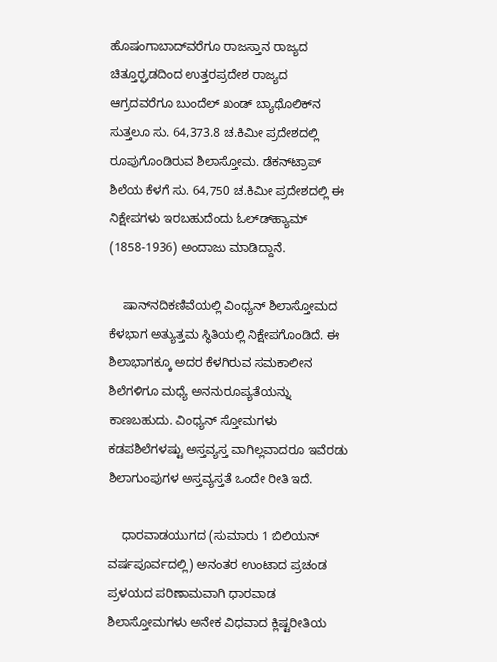ಹೊಷಂಗಾಬಾದ್‍ವರೆಗೂ ರಾಜಸ್ತಾನ ರಾಜ್ಯದ ಚಿತ್ತೂರ್‍ಘಡದಿಂದ ಉತ್ತರಪ್ರದೇಶ ರಾಜ್ಯದ ಆಗ್ರದವರೆಗೂ ಬುಂದೆಲ್ ಖಂಡ್ ಬ್ಯಾಥೊಲಿಕ್‍ನ ಸುತ್ತಲೂ ಸು. 64,373.8 ಚ.ಕಿಮೀ ಪ್ರದೇಶದಲ್ಲಿ ರೂಪುಗೊಂಡಿರುವ ಶಿಲಾಸ್ತೋಮ. ಡೆಕನ್‍ಟ್ರಾಪ್ ಶಿಲೆಯ ಕೆಳಗೆ ಸು. 64,750 ಚ.ಕಿಮೀ ಪ್ರದೇಶದಲ್ಲಿ ಈ ನಿಕ್ಷೇಪಗಳು ಇರಬಹುದೆಂದು ಓಲ್ಡ್‍ಹ್ಯಾಮ್ (1858-1936) ಅಂದಾಜು ಮಾಡಿದ್ದಾನೆ.

    ಷಾನ್‍ನದಿಕಣಿವೆಯಲ್ಲಿ ವಿಂಧ್ಯನ್ ಶಿಲಾಸ್ತೋಮದ ಕೆಳಭಾಗ ಅತ್ಯುತ್ತಮ ಸ್ಥಿತಿಯಲ್ಲಿ ನಿಕ್ಷೇಪಗೊಂಡಿದೆ. ಈ ಶಿಲಾಭಾಗಕ್ಕೂ ಅದರ ಕೆಳಗಿರುವ ಸಮಕಾಲೀನ ಶಿಲೆಗಳಿಗೂ ಮಧ್ಯೆ ಅನನುರೂಪ್ಯತೆಯನ್ನು ಕಾಣಬಹುದು. ವಿಂಧ್ಯನ್ ಸ್ತೋಮಗಳು ಕಡಪಶಿಲೆಗಳಷ್ಟು ಅಸ್ತವ್ಯಸ್ತ ವಾಗಿಲ್ಲವಾದರೂ ಇವೆರಡು ಶಿಲಾಗುಂಪುಗಳ ಅಸ್ತವ್ಯಸ್ತತೆ ಒಂದೇ ರೀತಿ ಇದೆ.

    ಧಾರವಾಡಯುಗದ (ಸುಮಾರು 1 ಬಿಲಿಯನ್ ವರ್ಷಪೂರ್ವದಲ್ಲಿ) ಅನಂತರ ಉಂಟಾದ ಪ್ರಚಂಡ ಪ್ರಳಯದ ಪರಿಣಾಮವಾಗಿ ಧಾರವಾಡ ಶಿಲಾಸ್ತೋಮಗಳು ಅನೇಕ ವಿಧವಾದ ಕ್ಲಿಷ್ಟರೀತಿಯ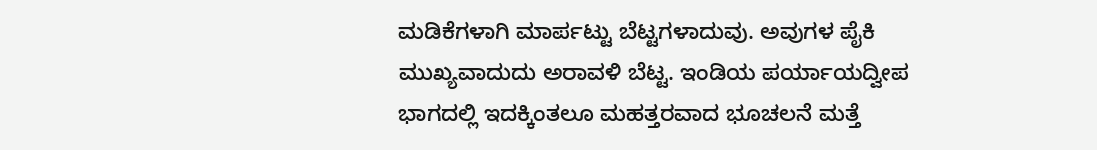ಮಡಿಕೆಗಳಾಗಿ ಮಾರ್ಪಟ್ಟು ಬೆಟ್ಟಗಳಾದುವು. ಅವುಗಳ ಪೈಕಿ ಮುಖ್ಯವಾದುದು ಅರಾವಳಿ ಬೆಟ್ಟ. ಇಂಡಿಯ ಪರ್ಯಾಯದ್ವೀಪ ಭಾಗದಲ್ಲಿ ಇದಕ್ಕಿಂತಲೂ ಮಹತ್ತರವಾದ ಭೂಚಲನೆ ಮತ್ತೆ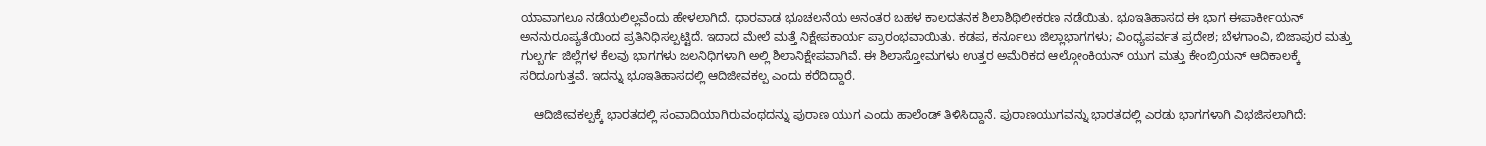ಯಾವಾಗಲೂ ನಡೆಯಲಿಲ್ಲವೆಂದು ಹೇಳಲಾಗಿದೆ. ಧಾರವಾಡ ಭೂಚಲನೆಯ ಅನಂತರ ಬಹಳ ಕಾಲದತನಕ ಶಿಲಾಶಿಥಿಲೀಕರಣ ನಡೆಯಿತು. ಭೂಇತಿಹಾಸದ ಈ ಭಾಗ ಈಪಾರ್ಕೀಯನ್ ಅನನುರೂಪ್ಯತೆಯಿಂದ ಪ್ರತಿನಿಧಿಸಲ್ಪಟ್ಟಿದೆ. ಇದಾದ ಮೇಲೆ ಮತ್ತೆ ನಿಕ್ಷೇಪಕಾರ್ಯ ಪ್ರಾರಂಭವಾಯಿತು. ಕಡಪ, ಕರ್ನೂಲು ಜಿಲ್ಲಾಭಾಗಗಳು; ವಿಂಧ್ಯಪರ್ವತ ಪ್ರದೇಶ; ಬೆಳಗಾಂವಿ, ಬಿಜಾಪುರ ಮತ್ತು ಗುಲ್ಬರ್ಗ ಜಿಲ್ಲೆಗಳ ಕೆಲವು ಭಾಗಗಳು ಜಲನಿಧಿಗಳಾಗಿ ಅಲ್ಲಿ ಶಿಲಾನಿಕ್ಷೇಪವಾಗಿವೆ. ಈ ಶಿಲಾಸ್ತೋಮಗಳು ಉತ್ತರ ಅಮೆರಿಕದ ಆಲ್ಗೋಂಕಿಯನ್ ಯುಗ ಮತ್ತು ಕೇಂಬ್ರಿಯನ್ ಆದಿಕಾಲಕ್ಕೆ ಸರಿದೂಗುತ್ತವೆ. ಇದನ್ನು ಭೂಇತಿಹಾಸದಲ್ಲಿ ಆದಿಜೀವಕಲ್ಪ ಎಂದು ಕರೆದಿದ್ದಾರೆ.

    ಆದಿಜೀವಕಲ್ಪಕ್ಕೆ ಭಾರತದಲ್ಲಿ ಸಂವಾದಿಯಾಗಿರುವಂಥದನ್ನು ಪುರಾಣ ಯುಗ ಎಂದು ಹಾಲೆಂಡ್ ತಿಳಿಸಿದ್ದಾನೆ. ಪುರಾಣಯುಗವನ್ನು ಭಾರತದಲ್ಲಿ ಎರಡು ಭಾಗಗಳಾಗಿ ವಿಭಜಿಸಲಾಗಿದೆ: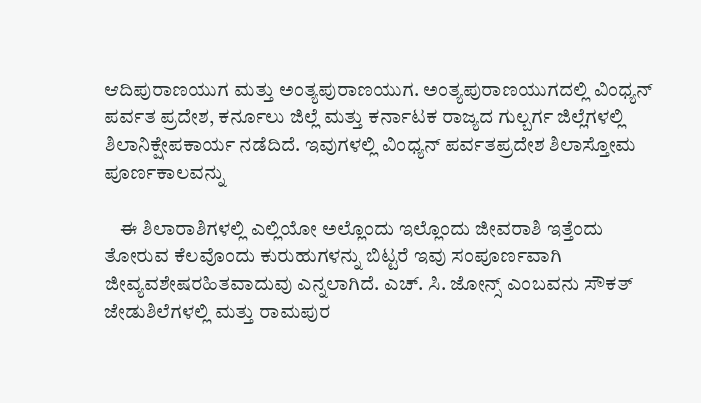ಆದಿಪುರಾಣಯುಗ ಮತ್ತು ಅಂತ್ಯಪುರಾಣಯುಗ. ಅಂತ್ಯಪುರಾಣಯುಗದಲ್ಲಿ ವಿಂಧ್ಯನ್ ಪರ್ವತ ಪ್ರದೇಶ, ಕರ್ನೂಲು ಜಿಲ್ಲೆ ಮತ್ತು ಕರ್ನಾಟಕ ರಾಜ್ಯದ ಗುಲ್ಬರ್ಗ ಜಿಲ್ಲೆಗಳಲ್ಲಿ ಶಿಲಾನಿಕ್ಷೇಪಕಾರ್ಯ ನಡೆದಿದೆ. ಇವುಗಳಲ್ಲಿ ವಿಂಧ್ಯನ್ ಪರ್ವತಪ್ರದೇಶ ಶಿಲಾಸ್ತೋಮ ಪೂರ್ಣಕಾಲವನ್ನು

    ಈ ಶಿಲಾರಾಶಿಗಳಲ್ಲಿ ಎಲ್ಲಿಯೋ ಅಲ್ಲೊಂದು ಇಲ್ಲೊಂದು ಜೀವರಾಶಿ ಇತ್ತೆಂದು ತೋರುವ ಕೆಲವೊಂದು ಕುರುಹುಗಳನ್ನು ಬಿಟ್ಟರೆ ಇವು ಸಂಪೂರ್ಣವಾಗಿ ಜೀವ್ಯವಶೇಷರಹಿತವಾದುವು ಎನ್ನಲಾಗಿದೆ. ಎಚ್. ಸಿ. ಜೋನ್ಸ್ ಎಂಬವನು ಸೌಕತ್ ಜೇಡುಶಿಲೆಗಳಲ್ಲಿ ಮತ್ತು ರಾಮಪುರ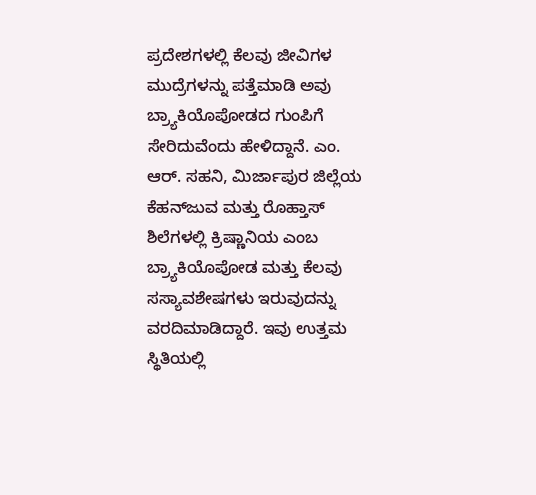ಪ್ರದೇಶಗಳಲ್ಲಿ ಕೆಲವು ಜೀವಿಗಳ ಮುದ್ರೆಗಳನ್ನು ಪತ್ತೆಮಾಡಿ ಅವು ಬ್ರ್ಯಾಕಿಯೊಪೋಡದ ಗುಂಪಿಗೆ ಸೇರಿದುವೆಂದು ಹೇಳಿದ್ದಾನೆ. ಎಂ. ಆರ್. ಸಹನಿ, ಮಿರ್ಜಾಪುರ ಜಿಲ್ಲೆಯ ಕೆಹನ್‍ಜುವ ಮತ್ತು ರೊಹ್ತಾಸ್ ಶಿಲೆಗಳಲ್ಲಿ ಕ್ರಿಷ್ಣಾನಿಯ ಎಂಬ ಬ್ರ್ಯಾಕಿಯೊಪೋಡ ಮತ್ತು ಕೆಲವು ಸಸ್ಯಾವಶೇಷಗಳು ಇರುವುದನ್ನು ವರದಿಮಾಡಿದ್ದಾರೆ. ಇವು ಉತ್ತಮ ಸ್ಥಿತಿಯಲ್ಲಿ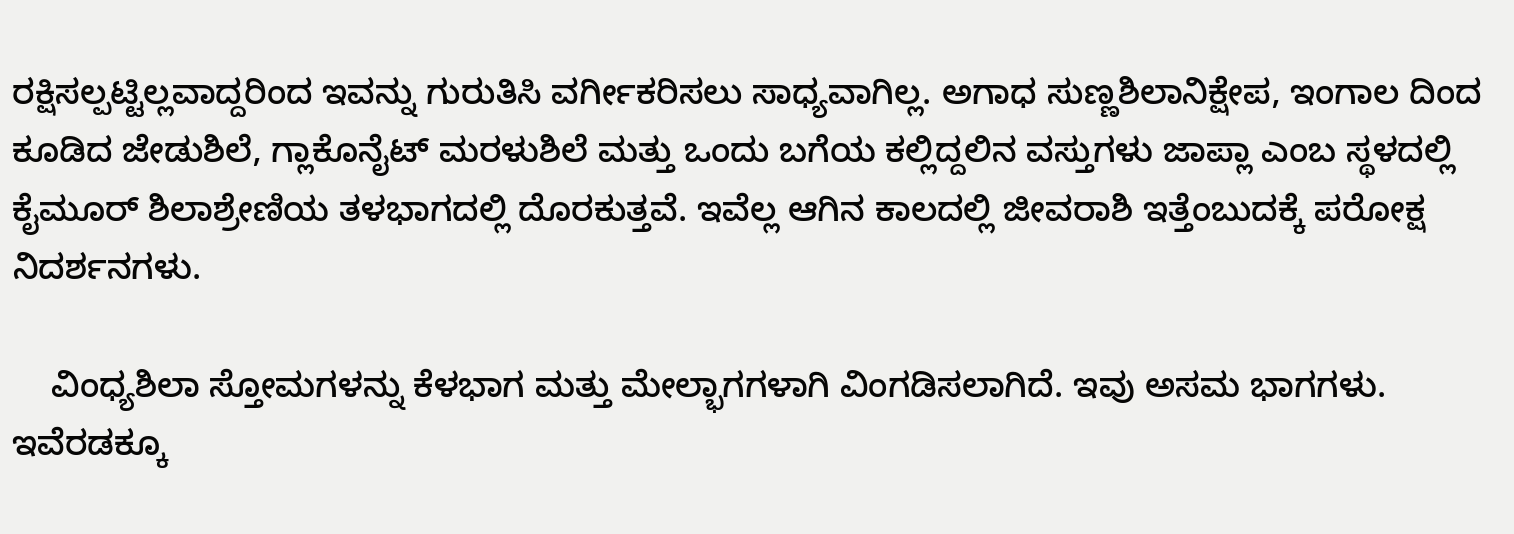ರಕ್ಷಿಸಲ್ಪಟ್ಟಿಲ್ಲವಾದ್ದರಿಂದ ಇವನ್ನು ಗುರುತಿಸಿ ವರ್ಗೀಕರಿಸಲು ಸಾಧ್ಯವಾಗಿಲ್ಲ. ಅಗಾಧ ಸುಣ್ಣಶಿಲಾನಿಕ್ಷೇಪ, ಇಂಗಾಲ ದಿಂದ ಕೂಡಿದ ಜೇಡುಶಿಲೆ, ಗ್ಲಾಕೊನೈಟ್ ಮರಳುಶಿಲೆ ಮತ್ತು ಒಂದು ಬಗೆಯ ಕಲ್ಲಿದ್ದಲಿನ ವಸ್ತುಗಳು ಜಾಪ್ಲಾ ಎಂಬ ಸ್ಥಳದಲ್ಲಿ ಕೈಮೂರ್ ಶಿಲಾಶ್ರೇಣಿಯ ತಳಭಾಗದಲ್ಲಿ ದೊರಕುತ್ತವೆ. ಇವೆಲ್ಲ ಆಗಿನ ಕಾಲದಲ್ಲಿ ಜೀವರಾಶಿ ಇತ್ತೆಂಬುದಕ್ಕೆ ಪರೋಕ್ಷ ನಿದರ್ಶನಗಳು.

    ವಿಂಧ್ಯಶಿಲಾ ಸ್ತೋಮಗಳನ್ನು ಕೆಳಭಾಗ ಮತ್ತು ಮೇಲ್ಭಾಗಗಳಾಗಿ ವಿಂಗಡಿಸಲಾಗಿದೆ. ಇವು ಅಸಮ ಭಾಗಗಳು. ಇವೆರಡಕ್ಕೂ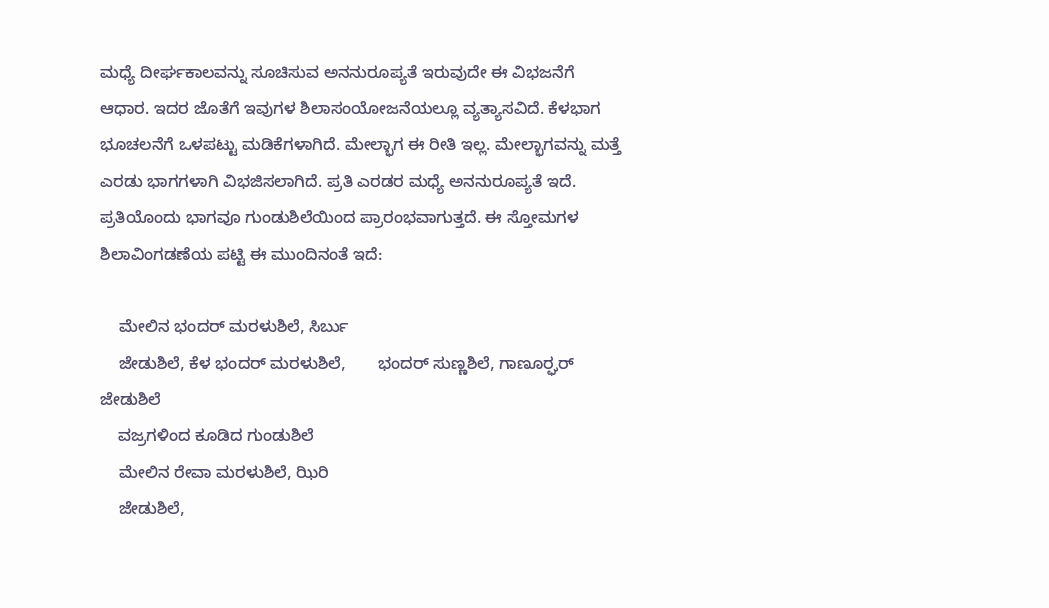ಮಧ್ಯೆ ದೀರ್ಘಕಾಲವನ್ನು ಸೂಚಿಸುವ ಅನನುರೂಪ್ಯತೆ ಇರುವುದೇ ಈ ವಿಭಜನೆಗೆ ಆಧಾರ. ಇದರ ಜೊತೆಗೆ ಇವುಗಳ ಶಿಲಾಸಂಯೋಜನೆಯಲ್ಲೂ ವ್ಯತ್ಯಾಸವಿದೆ. ಕೆಳಭಾಗ ಭೂಚಲನೆಗೆ ಒಳಪಟ್ಟು ಮಡಿಕೆಗಳಾಗಿದೆ. ಮೇಲ್ಭಾಗ ಈ ರೀತಿ ಇಲ್ಲ. ಮೇಲ್ಭಾಗವನ್ನು ಮತ್ತೆ ಎರಡು ಭಾಗಗಳಾಗಿ ವಿಭಜಿಸಲಾಗಿದೆ. ಪ್ರತಿ ಎರಡರ ಮಧ್ಯೆ ಅನನುರೂಪ್ಯತೆ ಇದೆ. ಪ್ರತಿಯೊಂದು ಭಾಗವೂ ಗುಂಡುಶಿಲೆಯಿಂದ ಪ್ರಾರಂಭವಾಗುತ್ತದೆ. ಈ ಸ್ತೋಮಗಳ ಶಿಲಾವಿಂಗಡಣೆಯ ಪಟ್ಟಿ ಈ ಮುಂದಿನಂತೆ ಇದೆ:

    ಮೇಲಿನ ಭಂದರ್ ಮರಳುಶಿಲೆ, ಸಿರ್ಬು
    ಜೇಡುಶಿಲೆ, ಕೆಳ ಭಂದರ್ ಮರಳುಶಿಲೆ,       ಭಂದರ್ ಸುಣ್ಣಶಿಲೆ, ಗಾಣೂರ್‍ಘರ್     ಜೇಡುಶಿಲೆ
    ವಜ್ರಗಳಿಂದ ಕೂಡಿದ ಗುಂಡುಶಿಲೆ
    ಮೇಲಿನ ರೇವಾ ಮರಳುಶಿಲೆ, ಝಿರಿ
    ಜೇಡುಶಿಲೆ,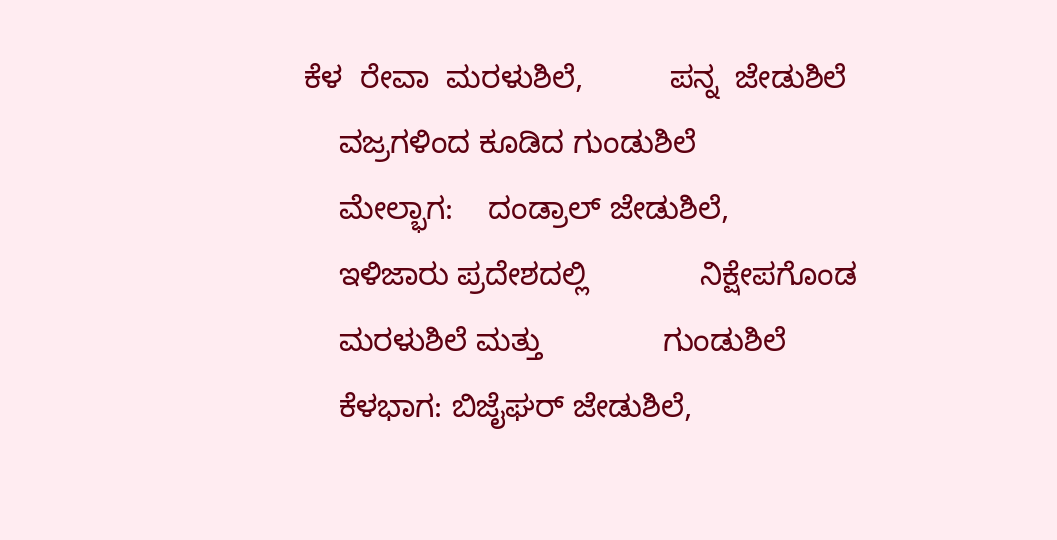ಕೆಳ  ರೇವಾ  ಮರಳುಶಿಲೆ,          ಪನ್ನ  ಜೇಡುಶಿಲೆ
    ವಜ್ರಗಳಿಂದ ಕೂಡಿದ ಗುಂಡುಶಿಲೆ
    ಮೇಲ್ಭಾಗ:    ದಂಡ್ರಾಲ್ ಜೇಡುಶಿಲೆ,
    ಇಳಿಜಾರು ಪ್ರದೇಶದಲ್ಲಿ             ನಿಕ್ಷೇಪಗೊಂಡ
    ಮರಳುಶಿಲೆ ಮತ್ತು              ಗುಂಡುಶಿಲೆ
    ಕೆಳಭಾಗ: ಬಿಜೈಘರ್ ಜೇಡುಶಿಲೆ,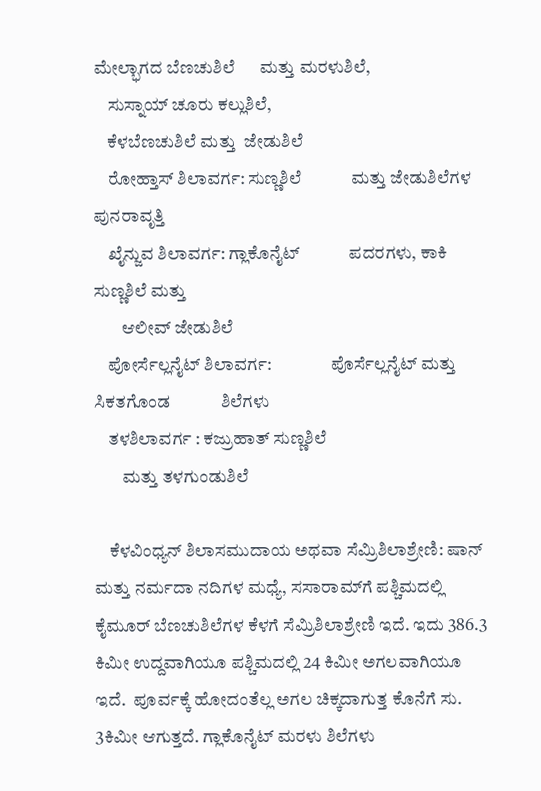ಮೇಲ್ಭಾಗದ ಬೆಣಚುಶಿಲೆ      ಮತ್ತು ಮರಳುಶಿಲೆ,
    ಸುಸ್ನಾಯ್ ಚೂರು ಕಲ್ಲುಶಿಲೆ,
    ಕೆಳಬೆಣಚುಶಿಲೆ ಮತ್ತು  ಜೇಡುಶಿಲೆ
    ರೋಹ್ತಾಸ್ ಶಿಲಾವರ್ಗ: ಸುಣ್ಣಶಿಲೆ            ಮತ್ತು ಜೇಡುಶಿಲೆಗಳ  ಪುನರಾವೃತ್ತಿ
    ಖೈನ್ಜುವ ಶಿಲಾವರ್ಗ: ಗ್ಲಾಕೊನೈಟ್            ಪದರಗಳು, ಕಾಕಿ ಸುಣ್ಣಶಿಲೆ ಮತ್ತು
        ಆಲೀವ್ ಜೇಡುಶಿಲೆ
    ಪೋರ್ಸೆಲ್ಲನೈಟ್ ಶಿಲಾವರ್ಗ:                 ಪೊರ್ಸೆಲ್ಲನೈಟ್ ಮತ್ತು ಸಿಕತಗೊಂಡ            ಶಿಲೆಗಳು
    ತಳಶಿಲಾವರ್ಗ : ಕಜ್ರುಹಾತ್ ಸುಣ್ಣಶಿಲೆ
        ಮತ್ತು ತಳಗುಂಡುಶಿಲೆ

    ಕೆಳವಿಂಧ್ಯನ್ ಶಿಲಾಸಮುದಾಯ ಅಥವಾ ಸೆಮ್ರಿಶಿಲಾಶ್ರೇಣಿ: ಷಾನ್ ಮತ್ತು ನರ್ಮದಾ ನದಿಗಳ ಮಧ್ಯೆ, ಸಸಾರಾಮ್‍ಗೆ ಪಶ್ಚಿಮದಲ್ಲಿ ಕೈಮೂರ್ ಬೆಣಚುಶಿಲೆಗಳ ಕೆಳಗೆ ಸೆಮ್ರಿಶಿಲಾಶ್ರೇಣಿ ಇದೆ. ಇದು 386.3 ಕಿಮೀ ಉದ್ದವಾಗಿಯೂ ಪಶ್ಚಿಮದಲ್ಲಿ 24 ಕಿಮೀ ಅಗಲವಾಗಿಯೂ ಇದೆ.  ಪೂರ್ವಕ್ಕೆ ಹೋದಂತೆಲ್ಲ ಅಗಲ ಚಿಕ್ಕದಾಗುತ್ತ ಕೊನೆಗೆ ಸು. 3ಕಿಮೀ ಆಗುತ್ತದೆ. ಗ್ಲಾಕೊನೈಟ್ ಮರಳು ಶಿಲೆಗಳು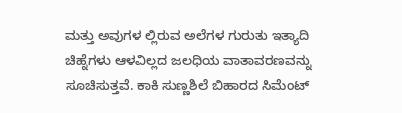ಮತ್ತು ಅವುಗಳ ಲ್ಲಿರುವ ಅಲೆಗಳ ಗುರುತು ಇತ್ಯಾದಿ ಚಿಹ್ನೆಗಳು ಆಳವಿಲ್ಲದ ಜಲಧಿಯ ವಾತಾವರಣವನ್ನು ಸೂಚಿಸುತ್ತವೆ. ಕಾಕಿ ಸುಣ್ಣಶಿಲೆ ಬಿಹಾರದ ಸಿಮೆಂಟ್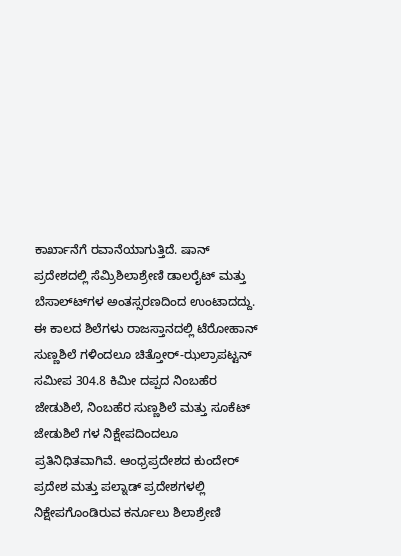ಕಾರ್ಖಾನೆಗೆ ರವಾನೆಯಾಗುತ್ತಿದೆ. ಷಾನ್ ಪ್ರದೇಶದಲ್ಲಿ ಸೆಮ್ರಿಶಿಲಾಶ್ರೇಣಿ ಡಾಲರೈಟ್ ಮತ್ತು ಬೆಸಾಲ್ಟ್‍ಗಳ ಅಂತಸ್ಸರಣದಿಂದ ಉಂಟಾದದ್ದು. ಈ ಕಾಲದ ಶಿಲೆಗಳು ರಾಜಸ್ತಾನದಲ್ಲಿ ಟೆರೋಹಾನ್ ಸುಣ್ಣಶಿಲೆ ಗಳಿಂದಲೂ ಚಿತ್ತೋರ್-ಝಲ್ರಾಪಟ್ಟನ್ ಸಮೀಪ 304.8 ಕಿಮೀ ದಪ್ಪದ ನಿಂಬಹೆರ ಜೇಡುಶಿಲೆ, ನಿಂಬಹೆರ ಸುಣ್ಣಶಿಲೆ ಮತ್ತು ಸೂಕೆಟ್ ಜೇಡುಶಿಲೆ ಗಳ ನಿಕ್ಷೇಪದಿಂದಲೂ ಪ್ರತಿನಿಧಿತವಾಗಿವೆ. ಆಂಧ್ರಪ್ರದೇಶದ ಕುಂದೇರ್ ಪ್ರದೇಶ ಮತ್ತು ಪಲ್ನಾಡ್ ಪ್ರದೇಶಗಳಲ್ಲಿ ನಿಕ್ಷೇಪಗೊಂಡಿರುವ ಕರ್ನೂಲು ಶಿಲಾಶ್ರೇಣಿ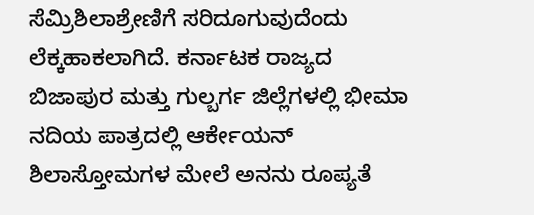ಸೆಮ್ರಿಶಿಲಾಶ್ರೇಣಿಗೆ ಸರಿದೂಗುವುದೆಂದು ಲೆಕ್ಕಹಾಕಲಾಗಿದೆ. ಕರ್ನಾಟಕ ರಾಜ್ಯದ ಬಿಜಾಪುರ ಮತ್ತು ಗುಲ್ಬರ್ಗ ಜಿಲ್ಲೆಗಳಲ್ಲಿ ಭೀಮಾ ನದಿಯ ಪಾತ್ರದಲ್ಲಿ ಆರ್ಕೇಯನ್ ಶಿಲಾಸ್ತೋಮಗಳ ಮೇಲೆ ಅನನು ರೂಪ್ಯತೆ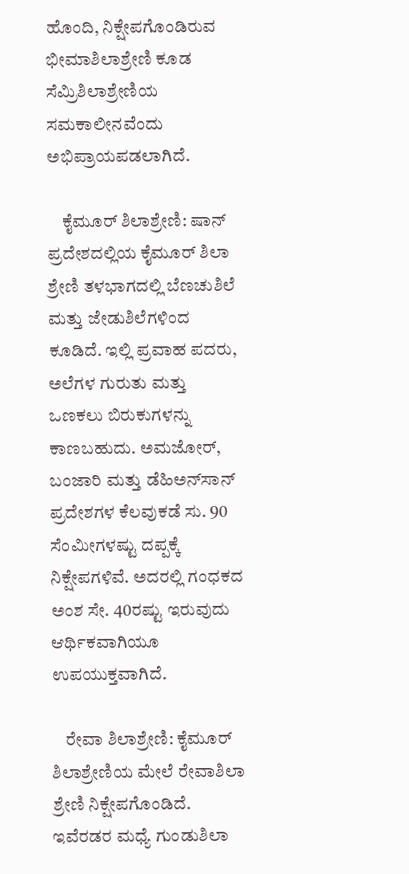ಹೊಂದಿ, ನಿಕ್ಷೇಪಗೊಂಡಿರುವ ಭೀಮಾಶಿಲಾಶ್ರೇಣಿ ಕೂಡ ಸೆಮ್ರಿಶಿಲಾಶ್ರೇಣಿಯ ಸಮಕಾಲೀನವೆಂದು ಅಭಿಪ್ರಾಯಪಡಲಾಗಿದೆ.

    ಕೈಮೂರ್ ಶಿಲಾಶ್ರೇಣಿ: ಷಾನ್ ಪ್ರದೇಶದಲ್ಲಿಯ ಕೈಮೂರ್ ಶಿಲಾ ಶ್ರೇಣಿ ತಳಭಾಗದಲ್ಲಿ ಬೆಣಚುಶಿಲೆ ಮತ್ತು ಜೇಡುಶಿಲೆಗಳಿಂದ ಕೂಡಿದೆ. ಇಲ್ಲಿ ಪ್ರವಾಹ ಪದರು, ಅಲೆಗಳ ಗುರುತು ಮತ್ತು ಒಣಕಲು ಬಿರುಕುಗಳನ್ನು ಕಾಣಬಹುದು. ಅಮಜೋರ್, ಬಂಜಾರಿ ಮತ್ತು ಡೆಹಿಅನ್‍ಸಾನ್ ಪ್ರದೇಶಗಳ ಕೆಲವುಕಡೆ ಸು. 90 ಸೆಂಮೀಗಳಷ್ಟು ದಪ್ಪಕ್ಕೆ ನಿಕ್ಷೇಪಗಳಿವೆ. ಅದರಲ್ಲಿ ಗಂಧಕದ ಅಂಶ ಸೇ. 40ರಷ್ಟು ಇರುವುದು ಆರ್ಥಿಕವಾಗಿಯೂ ಉಪಯುಕ್ತವಾಗಿದೆ.

    ರೇವಾ ಶಿಲಾಶ್ರೇಣಿ: ಕೈಮೂರ್ ಶಿಲಾಶ್ರೇಣಿಯ ಮೇಲೆ ರೇವಾಶಿಲಾ ಶ್ರೇಣಿ ನಿಕ್ಷೇಪಗೊಂಡಿದೆ. ಇವೆರಡರ ಮಧ್ಯೆ ಗುಂಡುಶಿಲಾ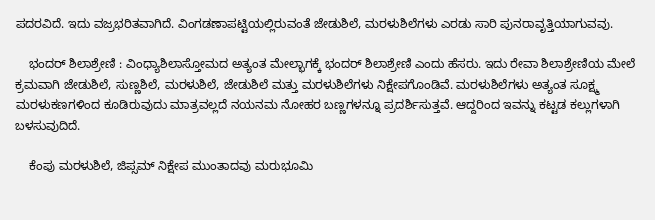ಪದರವಿದೆ. ಇದು ವಜ್ರಭರಿತವಾಗಿದೆ. ವಿಂಗಡಣಾಪಟ್ಟಿಯಲ್ಲಿರುವಂತೆ ಜೇಡುಶಿಲೆ, ಮರಳುಶಿಲೆಗಳು ಎರಡು ಸಾರಿ ಪುನರಾವೃತ್ತಿಯಾಗುವವು.

    ಭಂದರ್ ಶಿಲಾಶ್ರೇಣಿ : ವಿಂಧ್ಯಾಶಿಲಾಸ್ತೋಮದ ಅತ್ಯಂತ ಮೇಲ್ಭಾಗಕ್ಕೆ ಭಂದರ್ ಶಿಲಾಶ್ರೇಣಿ ಎಂದು ಹೆಸರು. ಇದು ರೇವಾ ಶಿಲಾಶ್ರೇಣಿಯ ಮೇಲೆ ಕ್ರಮವಾಗಿ ಜೇಡುಶಿಲೆ, ಸುಣ್ಣಶಿಲೆ, ಮರಳುಶಿಲೆ, ಜೇಡುಶಿಲೆ ಮತ್ತು ಮರಳುಶಿಲೆಗಳು ನಿಕ್ಷೇಪಗೊಂಡಿವೆ. ಮರಳುಶಿಲೆಗಳು ಅತ್ಯಂತ ಸೂಕ್ಷ್ಮ ಮರಳುಕಣಗಳಿಂದ ಕೂಡಿರುವುದು ಮಾತ್ರವಲ್ಲದೆ ನಯನಮ ನೋಹರ ಬಣ್ಣಗಳನ್ನೂ ಪ್ರದರ್ಶಿಸುತ್ತವೆ. ಆದ್ದರಿಂದ ಇವನ್ನು ಕಟ್ಟಡ ಕಲ್ಲುಗಳಾಗಿ ಬಳಸುವುದಿದೆ.

    ಕೆಂಪು ಮರಳುಶಿಲೆ, ಜಿಪ್ಸಮ್ ನಿಕ್ಷೇಪ ಮುಂತಾದವು ಮರುಭೂಮಿ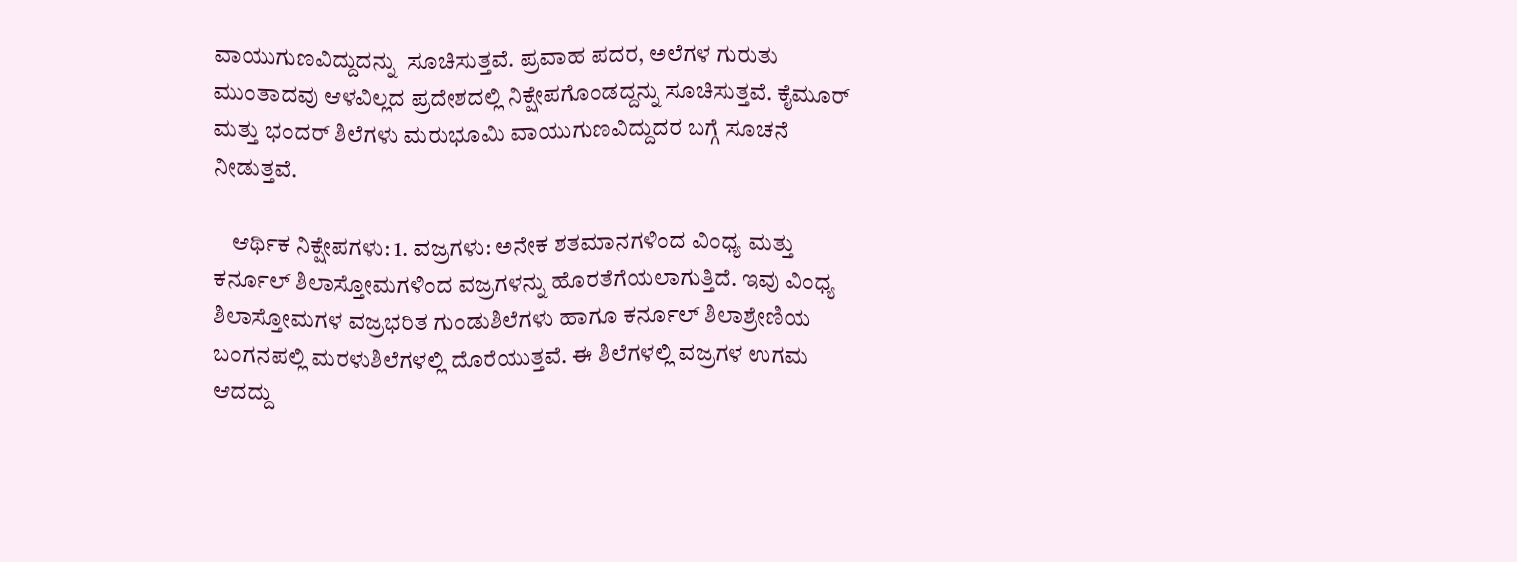ವಾಯುಗುಣವಿದ್ದುದನ್ನು  ಸೂಚಿಸುತ್ತವೆ. ಪ್ರವಾಹ ಪದರ, ಅಲೆಗಳ ಗುರುತು ಮುಂತಾದವು ಆಳವಿಲ್ಲದ ಪ್ರದೇಶದಲ್ಲಿ ನಿಕ್ಷೇಪಗೊಂಡದ್ದನ್ನು ಸೂಚಿಸುತ್ತವೆ. ಕೈಮೂರ್ ಮತ್ತು ಭಂದರ್ ಶಿಲೆಗಳು ಮರುಭೂಮಿ ವಾಯುಗುಣವಿದ್ದುದರ ಬಗ್ಗೆ ಸೂಚನೆ ನೀಡುತ್ತವೆ.

    ಆರ್ಥಿಕ ನಿಕ್ಷೇಪಗಳು: 1. ವಜ್ರಗಳು: ಅನೇಕ ಶತಮಾನಗಳಿಂದ ವಿಂಧ್ಯ ಮತ್ತು ಕರ್ನೂಲ್ ಶಿಲಾಸ್ತೋಮಗಳಿಂದ ವಜ್ರಗಳನ್ನು ಹೊರತೆಗೆಯಲಾಗುತ್ತಿದೆ. ಇವು ವಿಂಧ್ಯ ಶಿಲಾಸ್ತೋಮಗಳ ವಜ್ರಭರಿತ ಗುಂಡುಶಿಲೆಗಳು ಹಾಗೂ ಕರ್ನೂಲ್ ಶಿಲಾಶ್ರೇಣಿಯ ಬಂಗನಪಲ್ಲಿ ಮರಳುಶಿಲೆಗಳಲ್ಲಿ ದೊರೆಯುತ್ತವೆ. ಈ ಶಿಲೆಗಳಲ್ಲಿ ವಜ್ರಗಳ ಉಗಮ ಆದದ್ದು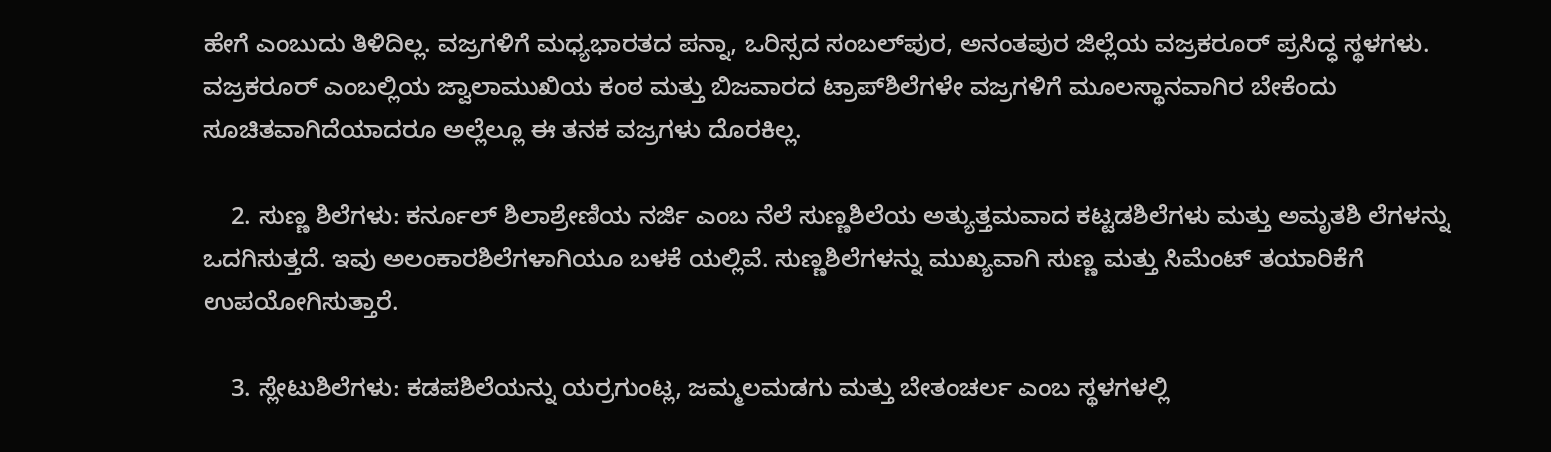ಹೇಗೆ ಎಂಬುದು ತಿಳಿದಿಲ್ಲ. ವಜ್ರಗಳಿಗೆ ಮಧ್ಯಭಾರತದ ಪನ್ನಾ, ಒರಿಸ್ಸದ ಸಂಬಲ್‍ಪುರ, ಅನಂತಪುರ ಜಿಲ್ಲೆಯ ವಜ್ರಕರೂರ್ ಪ್ರಸಿದ್ಧ ಸ್ಥಳಗಳು. ವಜ್ರಕರೂರ್ ಎಂಬಲ್ಲಿಯ ಜ್ವಾಲಾಮುಖಿಯ ಕಂಠ ಮತ್ತು ಬಿಜವಾರದ ಟ್ರಾಪ್‍ಶಿಲೆಗಳೇ ವಜ್ರಗಳಿಗೆ ಮೂಲಸ್ಥಾನವಾಗಿರ ಬೇಕೆಂದು ಸೂಚಿತವಾಗಿದೆಯಾದರೂ ಅಲ್ಲೆಲ್ಲೂ ಈ ತನಕ ವಜ್ರಗಳು ದೊರಕಿಲ್ಲ.

    2. ಸುಣ್ಣ ಶಿಲೆಗಳು: ಕರ್ನೂಲ್ ಶಿಲಾಶ್ರೇಣಿಯ ನರ್ಜಿ ಎಂಬ ನೆಲೆ ಸುಣ್ಣಶಿಲೆಯ ಅತ್ಯುತ್ತಮವಾದ ಕಟ್ಟಡಶಿಲೆಗಳು ಮತ್ತು ಅಮೃತಶಿ ಲೆಗಳನ್ನು ಒದಗಿಸುತ್ತದೆ. ಇವು ಅಲಂಕಾರಶಿಲೆಗಳಾಗಿಯೂ ಬಳಕೆ ಯಲ್ಲಿವೆ. ಸುಣ್ಣಶಿಲೆಗಳನ್ನು ಮುಖ್ಯವಾಗಿ ಸುಣ್ಣ ಮತ್ತು ಸಿಮೆಂಟ್ ತಯಾರಿಕೆಗೆ ಉಪಯೋಗಿಸುತ್ತಾರೆ.

    3. ಸ್ಲೇಟುಶಿಲೆಗಳು: ಕಡಪಶಿಲೆಯನ್ನು ಯರ್ರಗುಂಟ್ಲ, ಜಮ್ಮಲಮಡಗು ಮತ್ತು ಬೇತಂಚರ್ಲ ಎಂಬ ಸ್ಥಳಗಳಲ್ಲಿ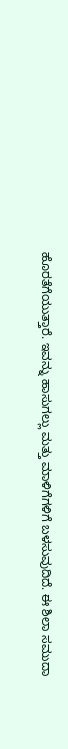ಹೊರತೆಗೆಯುತ್ತಾರೆ. ಇವನ್ನು ಹಾಸುಗಲ್ಲು ಮತ್ತು ಮಾಳಿಗೆಗಳಿಗೆ ಬಳಸುವುದಿದೆ. ಈ ಶಿಲಾ ಸಮುದಾ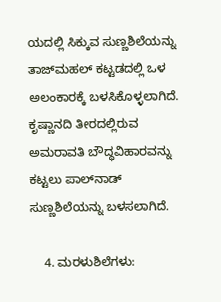ಯದಲ್ಲಿ ಸಿಕ್ಕುವ ಸುಣ್ಣಶಿಲೆಯನ್ನು ತಾಜ್‍ಮಹಲ್ ಕಟ್ಟಡದಲ್ಲಿ ಒಳ ಅಲಂಕಾರಕ್ಕೆ ಬಳಸಿಕೊಳ್ಳಲಾಗಿದೆ. ಕೃಷ್ಣಾನದಿ ತೀರದಲ್ಲಿರುವ ಅಮರಾವತಿ ಬೌದ್ಧವಿಹಾರವನ್ನು ಕಟ್ಟಲು ಪಾಲ್‍ನಾಡ್ ಸುಣ್ಣಶಿಲೆಯನ್ನು ಬಳಸಲಾಗಿದೆ.

    4. ಮರಳುಶಿಲೆಗಳು: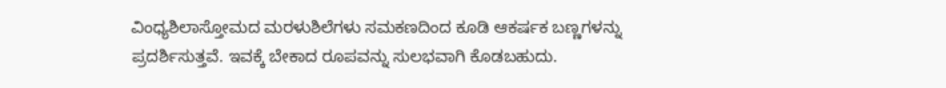ವಿಂಧ್ಯಶಿಲಾಸ್ತೋಮದ ಮರಳುಶಿಲೆಗಳು ಸಮಕಣದಿಂದ ಕೂಡಿ ಆಕರ್ಷಕ ಬಣ್ಣಗಳನ್ನು ಪ್ರದರ್ಶಿಸುತ್ತವೆ. ಇವಕ್ಕೆ ಬೇಕಾದ ರೂಪವನ್ನು ಸುಲಭವಾಗಿ ಕೊಡಬಹುದು.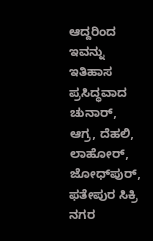ಆದ್ದರಿಂದ ಇವನ್ನು ಇತಿಹಾಸ ಪ್ರಸಿದ್ಧವಾದ ಚುನಾರ್, ಆಗ್ರ, ದೆಹಲಿ, ಲಾಹೋರ್, ಜೋಧ್‍ಪುರ್, ಫತೇಪುರ ಸಿಕ್ರಿ ನಗರ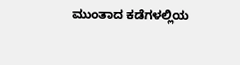ಮುಂತಾದ ಕಡೆಗಳಲ್ಲಿಯ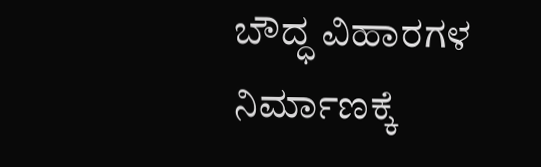ಬೌದ್ಧ ವಿಹಾರಗಳ ನಿರ್ಮಾಣಕ್ಕೆ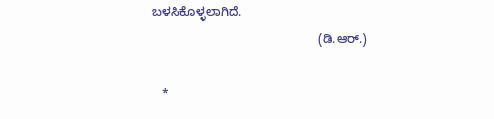ಬಳಸಿಕೊಳ್ಳಲಾಗಿದೆ.
                                                (ಡಿ.ಆರ್.)

   *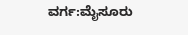ವರ್ಗ:ಮೈಸೂರು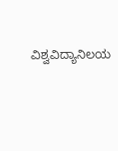ವಿಶ್ವವಿದ್ಯಾನಿಲಯ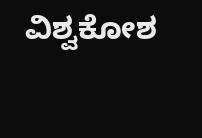ವಿಶ್ವಕೋಶ